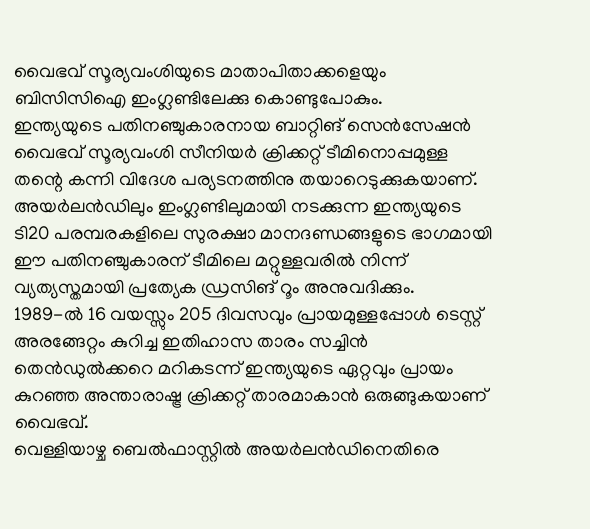വൈഭവ് സൂര്യവംശിയുടെ മാതാപിതാക്കളെയും ബിസിസിഐ ഇംഗ്ലണ്ടിലേക്കു കൊണ്ടുപോകും.
ഇന്ത്യയുടെ പതിനഞ്ചുകാരനായ ബാറ്റിങ് സെൻസേഷൻ വൈഭവ് സൂര്യവംശി സീനിയർ ക്രിക്കറ്റ് ടീമിനൊപ്പമുള്ള തന്റെ കന്നി വിദേശ പര്യടനത്തിനു തയാറെടുക്കുകയാണ്. അയർലൻഡിലും ഇംഗ്ലണ്ടിലുമായി നടക്കുന്ന ഇന്ത്യയുടെ ടി20 പരമ്പരകളിലെ സുരക്ഷാ മാനദണ്ഡങ്ങളുടെ ഭാഗമായി ഈ പതിനഞ്ചുകാരന് ടീമിലെ മറ്റുള്ളവരിൽ നിന്ന് വ്യത്യസ്തമായി പ്രത്യേക ഡ്രസിങ് റൂം അനുവദിക്കും.
1989-ൽ 16 വയസ്സും 205 ദിവസവും പ്രായമുള്ളപ്പോൾ ടെസ്റ്റ് അരങ്ങേറ്റം കുറിച്ച ഇതിഹാസ താരം സച്ചിൻ തെൻഡുൽക്കറെ മറികടന്ന് ഇന്ത്യയുടെ ഏറ്റവും പ്രായം കുറഞ്ഞ അന്താരാഷ്ട്ര ക്രിക്കറ്റ് താരമാകാൻ ഒരുങ്ങുകയാണ് വൈഭവ്.
വെള്ളിയാഴ്ച ബെൽഫാസ്റ്റിൽ അയർലൻഡിനെതിരെ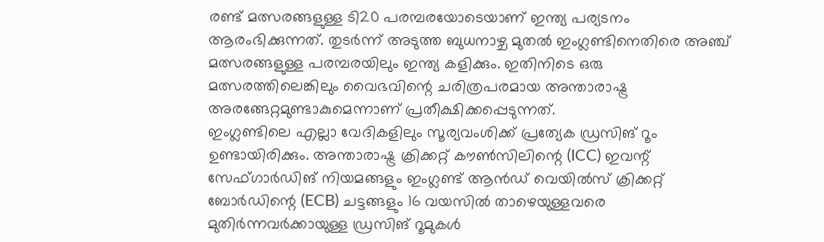രണ്ട് മത്സരങ്ങളുള്ള ടി20 പരമ്പരയോടെയാണ് ഇന്ത്യ പര്യടനം ആരംഭിക്കുന്നത്. തുടർന്ന് അടുത്ത ബുധനാഴ്ച മുതൽ ഇംഗ്ലണ്ടിനെതിരെ അഞ്ച് മത്സരങ്ങളുള്ള പരമ്പരയിലും ഇന്ത്യ കളിക്കും. ഇതിനിടെ ഒരു മത്സരത്തിലെങ്കിലും വൈഭവിന്റെ ചരിത്രപരമായ അന്താരാഷ്ട്ര അരങ്ങേറ്റമുണ്ടാകുമെന്നാണ് പ്രതീക്ഷിക്കപ്പെടുന്നത്.
ഇംഗ്ലണ്ടിലെ എല്ലാ വേദികളിലും സൂര്യവംശിക്ക് പ്രത്യേക ഡ്രസിങ് റൂം ഉണ്ടായിരിക്കും. അന്താരാഷ്ട്ര ക്രിക്കറ്റ് കൗൺസിലിന്റെ (ICC) ഇവന്റ് സേഫ്ഗാർഡിങ് നിയമങ്ങളും ഇംഗ്ലണ്ട് ആൻഡ് വെയിൽസ് ക്രിക്കറ്റ് ബോർഡിന്റെ (ECB) ചട്ടങ്ങളും 16 വയസിൽ താഴെയുള്ളവരെ മുതിർന്നവർക്കായുള്ള ഡ്രസിങ് റൂമുകൾ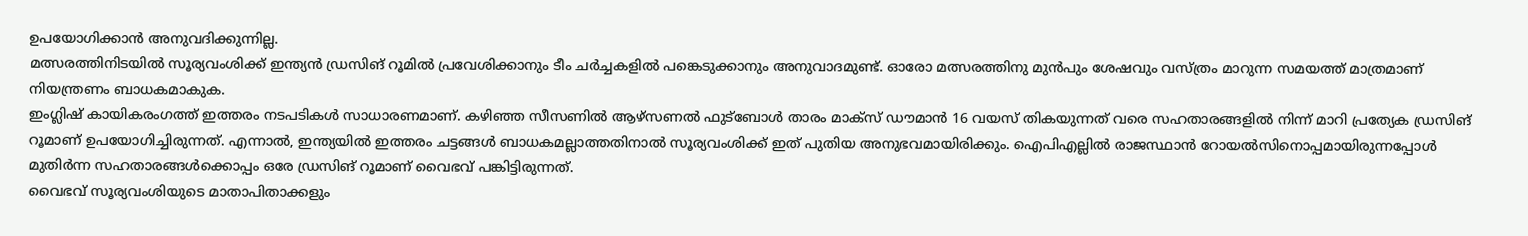ഉപയോഗിക്കാൻ അനുവദിക്കുന്നില്ല.
മത്സരത്തിനിടയിൽ സൂര്യവംശിക്ക് ഇന്ത്യൻ ഡ്രസിങ് റൂമിൽ പ്രവേശിക്കാനും ടീം ചർച്ചകളിൽ പങ്കെടുക്കാനും അനുവാദമുണ്ട്. ഓരോ മത്സരത്തിനു മുൻപും ശേഷവും വസ്ത്രം മാറുന്ന സമയത്ത് മാത്രമാണ് നിയന്ത്രണം ബാധകമാകുക.
ഇംഗ്ലിഷ് കായികരംഗത്ത് ഇത്തരം നടപടികൾ സാധാരണമാണ്. കഴിഞ്ഞ സീസണിൽ ആഴ്സണൽ ഫുട്ബോൾ താരം മാക്സ് ഡൗമാൻ 16 വയസ് തികയുന്നത് വരെ സഹതാരങ്ങളിൽ നിന്ന് മാറി പ്രത്യേക ഡ്രസിങ് റൂമാണ് ഉപയോഗിച്ചിരുന്നത്. എന്നാൽ, ഇന്ത്യയിൽ ഇത്തരം ചട്ടങ്ങൾ ബാധകമല്ലാത്തതിനാൽ സൂര്യവംശിക്ക് ഇത് പുതിയ അനുഭവമായിരിക്കും. ഐപിഎല്ലിൽ രാജസ്ഥാൻ റോയൽസിനൊപ്പമായിരുന്നപ്പോൾ മുതിർന്ന സഹതാരങ്ങൾക്കൊപ്പം ഒരേ ഡ്രസിങ് റൂമാണ് വൈഭവ് പങ്കിട്ടിരുന്നത്.
വൈഭവ് സൂര്യവംശിയുടെ മാതാപിതാക്കളും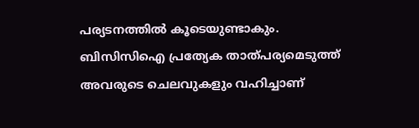പര്യടനത്തിൽ കൂടെയുണ്ടാകും. ബിസിസിഐ പ്രത്യേക താത്പര്യമെടുത്ത് അവരുടെ ചെലവുകളും വഹിച്ചാണ്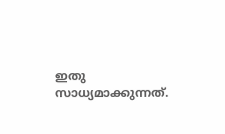ഇതു സാധ്യമാക്കുന്നത്.